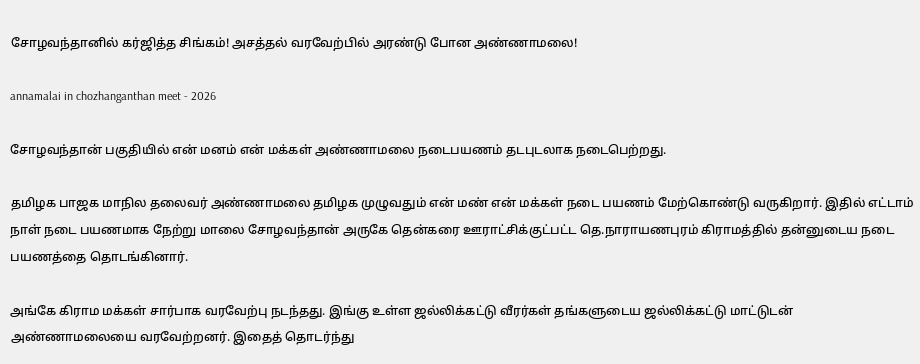சோழவந்தானில் கர்ஜித்த சிங்கம்! அசத்தல் வரவேற்பில் அரண்டு போன அண்ணாமலை!

annamalai in chozhanganthan meet - 2026

சோழவந்தான் பகுதியில் என் மனம் என் மக்கள் அண்ணாமலை நடைபயணம் தடபுடலாக நடைபெற்றது.

தமிழக பாஜக மாநில தலைவர் அண்ணாமலை தமிழக முழுவதும் என் மண் என் மக்கள் நடை பயணம் மேற்கொண்டு வருகிறார். இதில் எட்டாம் நாள் நடை பயணமாக நேற்று மாலை சோழவந்தான் அருகே தென்கரை ஊராட்சிக்குட்பட்ட தெ.நாராயணபுரம் கிராமத்தில் தன்னுடைய நடை பயணத்தை தொடங்கினார்.

அங்கே கிராம மக்கள் சார்பாக வரவேற்பு நடந்தது. இங்கு உள்ள ஜல்லிக்கட்டு வீரர்கள் தங்களுடைய ஜல்லிக்கட்டு மாட்டுடன் அண்ணாமலையை வரவேற்றனர். இதைத் தொடர்ந்து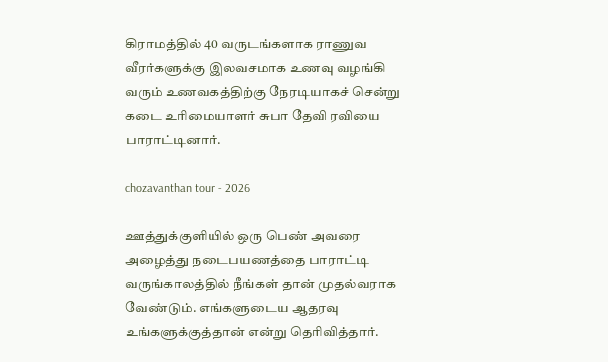கிராமத்தில் 40 வருடங்களாக ராணுவ வீரர்களுக்கு இலவசமாக உணவு வழங்கி வரும் உணவகத்திற்கு நேரடியாகச் சென்று கடை உரிமையாளர் சுபா தேவி ரவியை பாராட்டினார்.

chozavanthan tour - 2026

ஊத்துக்குளியில் ஒரு பெண் அவரை அழைத்து நடைபயணத்தை பாராட்டி வருங்காலத்தில் நீங்கள் தான் முதல்வராக வேண்டும். எங்களுடைய ஆதரவு உங்களுக்குத்தான் என்று தெரிவித்தார்.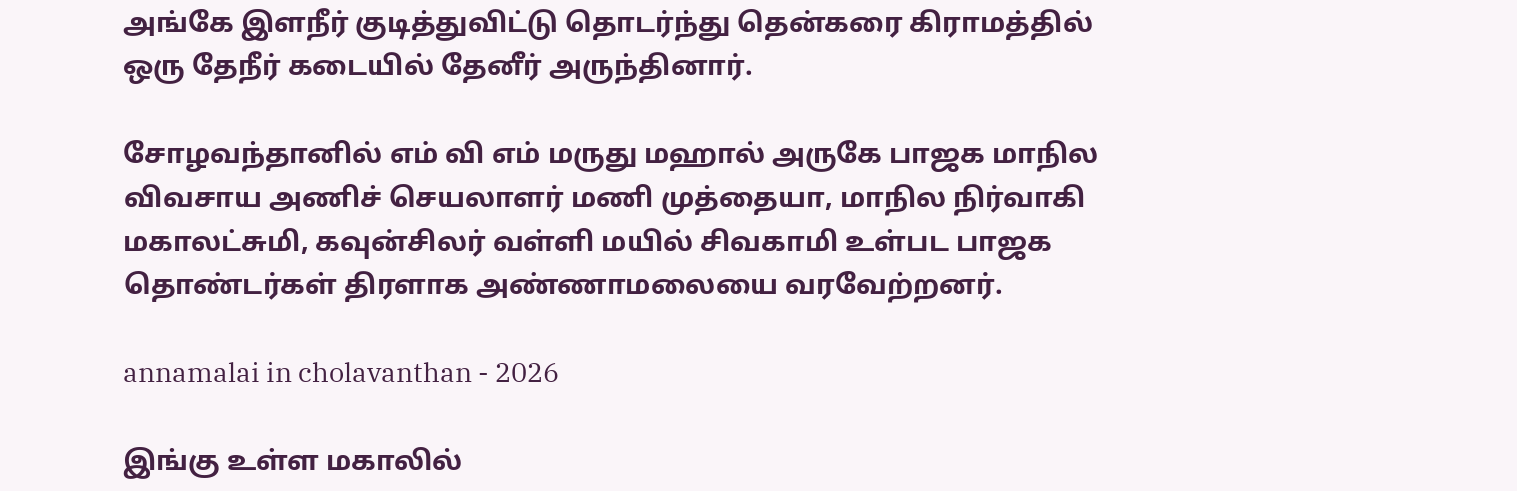அங்கே இளநீர் குடித்துவிட்டு தொடர்ந்து தென்கரை கிராமத்தில் ஒரு தேநீர் கடையில் தேனீர் அருந்தினார்.

சோழவந்தானில் எம் வி எம் மருது மஹால் அருகே பாஜக மாநில விவசாய அணிச் செயலாளர் மணி முத்தையா, மாநில நிர்வாகி மகாலட்சுமி, கவுன்சிலர் வள்ளி மயில் சிவகாமி உள்பட பாஜக தொண்டர்கள் திரளாக அண்ணாமலையை வரவேற்றனர்.

annamalai in cholavanthan - 2026

இங்கு உள்ள மகாலில்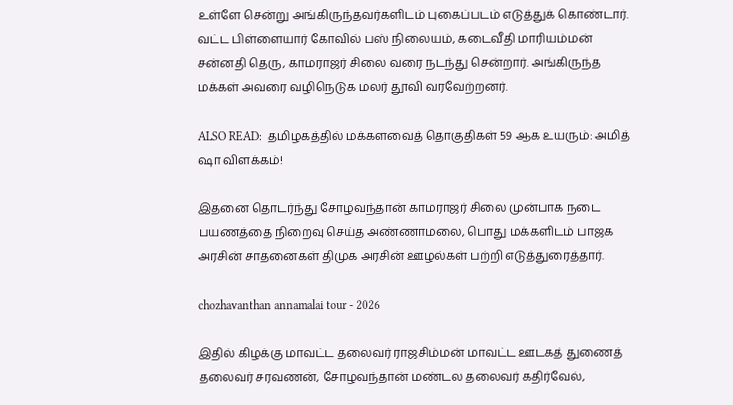உள்ளே சென்று அங்கிருந்தவர்களிடம் புகைப்படம் எடுத்துக் கொண்டார். வட்ட பிள்ளையார் கோவில் பஸ் நிலையம், கடைவீதி மாரியம்மன் சன்னதி தெரு, காமராஜர் சிலை வரை நடந்து சென்றார். அங்கிருந்த மக்கள் அவரை வழிநெடுக மலர் தூவி வரவேற்றனர்.

ALSO READ:  தமிழகத்தில் மக்களவைத் தொகுதிகள் 59 ஆக உயரும்: அமித் ஷா விளக்கம்!

இதனை தொடர்ந்து சோழவந்தான் காமராஜர் சிலை முன்பாக நடை பயணத்தை நிறைவு செய்த அண்ணாமலை, பொது மக்களிடம் பாஜக அரசின் சாதனைகள் திமுக அரசின் ஊழல்கள் பற்றி எடுத்துரைத்தார்.

chozhavanthan annamalai tour - 2026

இதில் கிழக்கு மாவட்ட தலைவர் ராஜசிம்மன் மாவட்ட ஊடகத் துணைத் தலைவர் சரவணன், சோழவந்தான் மண்டல தலைவர் கதிர்வேல்,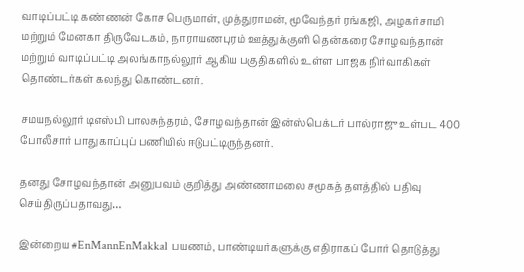வாடிப்பட்டி கண்ணன் கோச பெருமாள், முத்துராமன், மூவேந்தர் ரங்கஜி, அழகர்சாமி மற்றும் மேனகா திருவேடகம், நாராயணபுரம் ஊத்துக்குளி தென்கரை சோழவந்தான் மற்றும் வாடிப்பட்டி அலங்காநல்லூர் ஆகிய பகுதிகளில் உள்ள பாஜக நிர்வாகிகள் தொண்டர்கள் கலந்து கொண்டனர்.

சமயநல்லூர் டிஎஸ்பி பாலசுந்தரம், சோழவந்தான் இன்ஸ்பெக்டர் பால்ராஜு உள்பட 400 போலீசார் பாதுகாப்புப் பணியில் ஈடுபட்டிருந்தனர்.

தனது சோழவந்தான் அனுபவம் குறித்து அண்ணாமலை சமூகத் தளத்தில் பதிவு செய்திருப்பதாவது…

இன்றைய #EnMannEnMakkal பயணம், பாண்டியர்களுக்கு எதிராகப் போர் தொடுத்து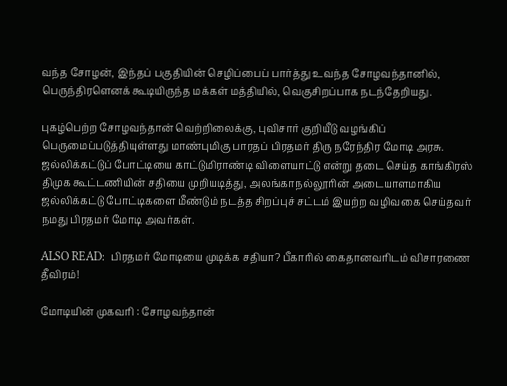வந்த சோழன், இந்தப் பகுதியின் செழிப்பைப் பார்த்து உவந்த சோழவந்தானில், பெருந்திரளெனக் கூடியிருந்த மக்கள் மத்தியில், வெகுசிறப்பாக நடந்தேறியது.

புகழ்பெற்ற சோழவந்தான் வெற்றிலைக்கு, புவிசார் குறியீடு வழங்கிப் பெருமைப்படுத்தியுள்ளது மாண்புமிகு பாரதப் பிரதமர் திரு நரேந்திர மோடி அரசு. ஜல்லிக்கட்டுப் போட்டியை காட்டுமிராண்டி விளையாட்டு என்று தடை செய்த காங்கிரஸ் திமுக கூட்டணியின் சதியை முறியடித்து, அலங்காநல்லூரின் அடையாளமாகிய ஜல்லிக்கட்டு போட்டிகளை மீண்டும் நடத்த சிறப்புச் சட்டம் இயற்ற வழிவகை செய்தவர் நமது பிரதமர் மோடி அவர்கள்.

ALSO READ:  பிரதமர் மோடியை முடிக்க சதியா? பீகாரில் கைதானவரிடம் விசாரணை தீவிரம்!

மோடியின் முகவரி : சோழவந்தான்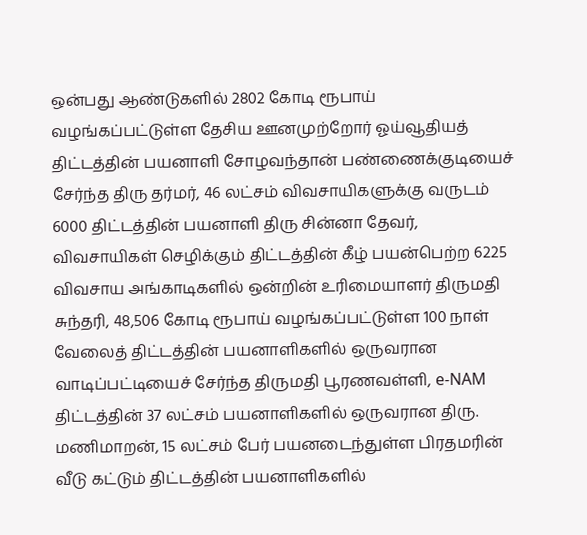ஒன்பது ஆண்டுகளில் 2802 கோடி ரூபாய் வழங்கப்பட்டுள்ள தேசிய ஊனமுற்றோர் ஓய்வூதியத் திட்டத்தின் பயனாளி சோழவந்தான் பண்ணைக்குடியைச் சேர்ந்த திரு தர்மர், 46 லட்சம் விவசாயிகளுக்கு வருடம் 6000 திட்டத்தின் பயனாளி திரு சின்னா தேவர், விவசாயிகள் செழிக்கும் திட்டத்தின் கீழ் பயன்பெற்ற 6225 விவசாய அங்காடிகளில் ஒன்றின் உரிமையாளர் திருமதி சுந்தரி, 48,506 கோடி ரூபாய் வழங்கப்பட்டுள்ள 100 நாள் வேலைத் திட்டத்தின் பயனாளிகளில் ஒருவரான வாடிப்பட்டியைச் சேர்ந்த திருமதி பூரணவள்ளி, e-NAM திட்டத்தின் 37 லட்சம் பயனாளிகளில் ஒருவரான திரு. மணிமாறன், 15 லட்சம் பேர் பயனடைந்துள்ள பிரதமரின் வீடு கட்டும் திட்டத்தின் பயனாளிகளில்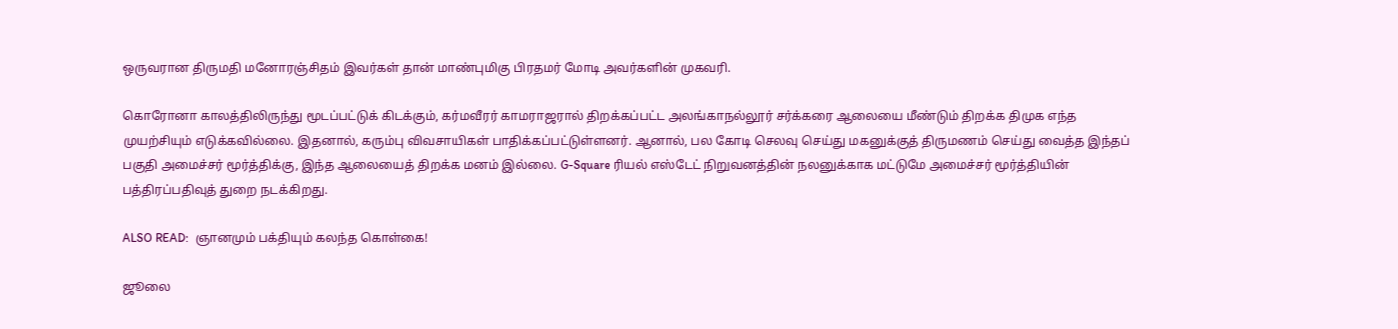ஒருவரான திருமதி மனோரஞ்சிதம் இவர்கள் தான் மாண்புமிகு பிரதமர் மோடி அவர்களின் முகவரி.

கொரோனா காலத்திலிருந்து மூடப்பட்டுக் கிடக்கும், கர்மவீரர் காமராஜரால் திறக்கப்பட்ட அலங்காநல்லூர் சர்க்கரை ஆலையை மீண்டும் திறக்க திமுக எந்த முயற்சியும் எடுக்கவில்லை. இதனால், கரும்பு விவசாயிகள் பாதிக்கப்பட்டுள்ளனர். ஆனால், பல கோடி செலவு செய்து மகனுக்குத் திருமணம் செய்து வைத்த இந்தப் பகுதி அமைச்சர் மூர்த்திக்கு, இந்த ஆலையைத் திறக்க மனம் இல்லை. G-Square ரியல் எஸ்டேட் நிறுவனத்தின் நலனுக்காக மட்டுமே அமைச்சர் மூர்த்தியின் பத்திரப்பதிவுத் துறை நடக்கிறது.

ALSO READ:  ஞானமும் பக்தியும் கலந்த கொள்கை!

ஜூலை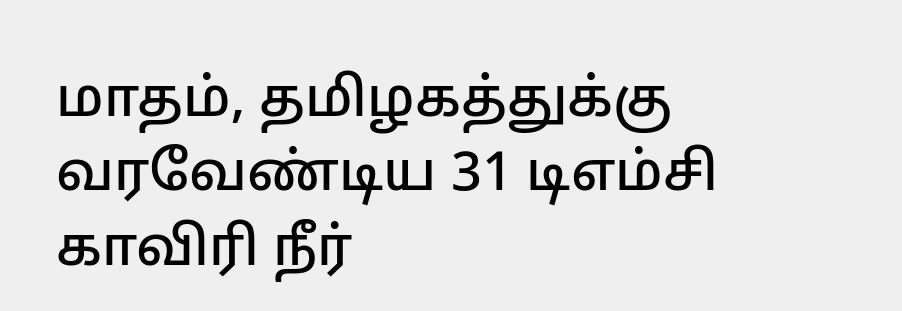மாதம், தமிழகத்துக்கு வரவேண்டிய 31 டிஎம்சி காவிரி நீர்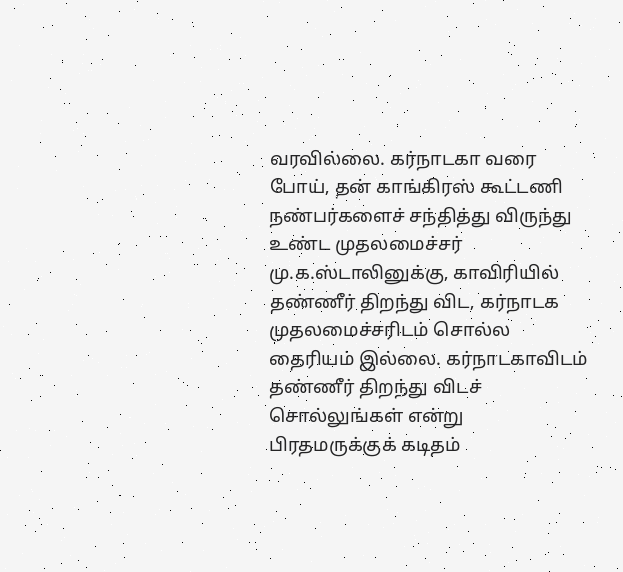வரவில்லை. கர்நாடகா வரை போய், தன் காங்கிரஸ் கூட்டணி நண்பர்களைச் சந்தித்து விருந்து உண்ட முதலமைச்சர் மு.க.ஸ்டாலினுக்கு, காவிரியில் தண்ணீர் திறந்து விட, கர்நாடக முதலமைச்சரிடம் சொல்ல தைரியம் இல்லை. கர்நாடகாவிடம் தண்ணீர் திறந்து விடச் சொல்லுங்கள் என்று பிரதமருக்குக் கடிதம்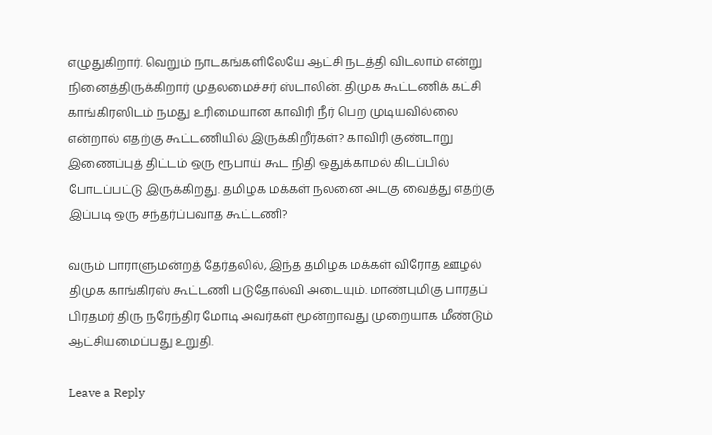எழுதுகிறார். வெறும் நாடகங்களிலேயே ஆட்சி நடத்தி விடலாம் என்று நினைத்திருக்கிறார் முதலமைச்சர் ஸ்டாலின். திமுக கூட்டணிக் கட்சி காங்கிரஸிடம் நமது உரிமையான காவிரி நீர் பெற முடியவில்லை என்றால் எதற்கு கூட்டணியில் இருக்கிறீர்கள்? காவிரி குண்டாறு இணைப்புத் திட்டம் ஒரு ரூபாய் கூட நிதி ஒதுக்காமல் கிடப்பில் போடப்பட்டு இருக்கிறது. தமிழக மக்கள் நலனை அடகு வைத்து எதற்கு இப்படி ஒரு சந்தர்ப்பவாத கூட்டணி?

வரும் பாராளுமன்றத் தேர்தலில், இந்த தமிழக மக்கள் விரோத ஊழல் திமுக காங்கிரஸ் கூட்டணி படுதோல்வி அடையும். மாண்புமிகு பாரதப் பிரதமர் திரு நரேந்திர மோடி அவர்கள் மூன்றாவது முறையாக மீண்டும் ஆட்சியமைப்பது உறுதி.

Leave a Reply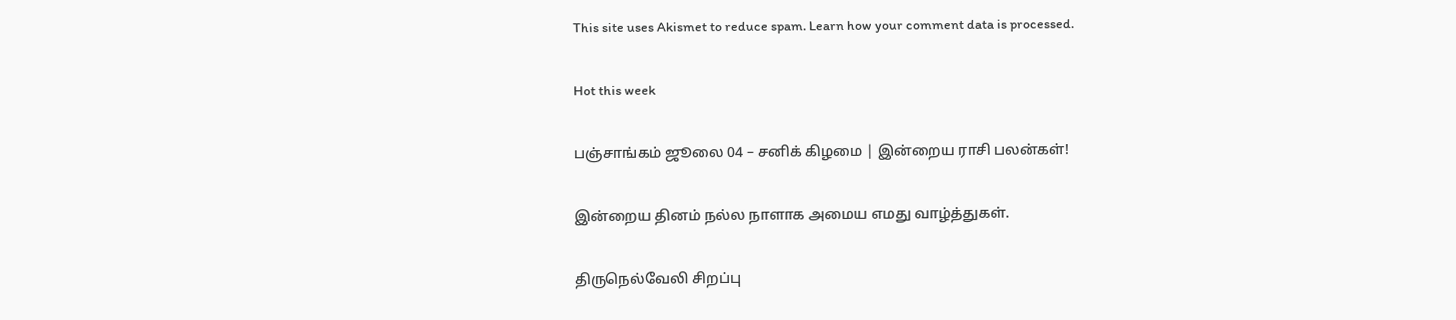This site uses Akismet to reduce spam. Learn how your comment data is processed.

Hot this week

பஞ்சாங்கம் ஜூலை 04 – சனிக் கிழமை | இன்றைய ராசி பலன்கள்!

இன்றைய தினம் நல்ல நாளாக அமைய எமது வாழ்த்துகள்.

திருநெல்வேலி சிறப்பு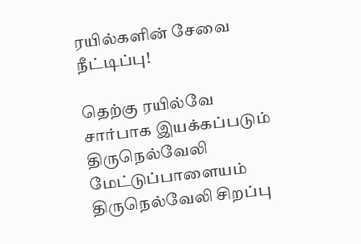ரயில்களின் சேவை நீட்டிப்பு!

தெற்கு ரயில்வே சார்பாக இயக்கப்படும் திருநெல்வேலி மேட்டுப்பாளையம் திருநெல்வேலி சிறப்பு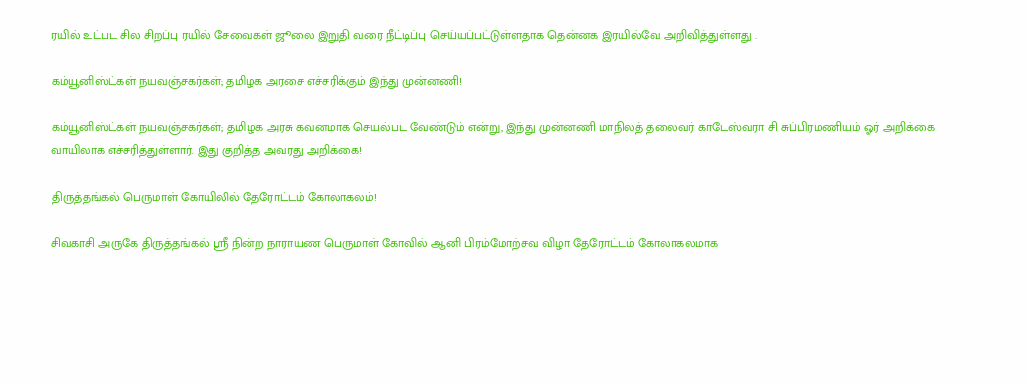ரயில் உட்பட சில சிறப்பு ரயில் சேவைகள் ஜூலை இறுதி வரை நீட்டிப்பு செய்யப்பட்டுள்ளதாக தென்னக இரயில்வே அறிவித்துள்ளது .

கம்யூனிஸ்ட்கள் நயவஞ்சகர்கள்; தமிழக அரசை எச்சரிக்கும் இந்து முன்னணி!

கம்யூனிஸ்ட்கள் நயவஞ்சகர்கள்; தமிழக அரசு கவனமாக செயல்பட வேண்டும் என்று, இந்து முன்னணி மாநிலத் தலைவர் காடேஸ்வரா சி சுப்பிரமணியம் ஓர் அறிக்கை வாயிலாக எச்சரித்துள்ளார். இது குறித்த அவரது அறிக்கை!

திருத்தங்கல் பெருமாள் கோயிலில் தேரோட்டம் கோலாகலம்!

சிவகாசி அருகே திருத்தங்கல் ஸ்ரீ நின்ற நாராயண பெருமாள் கோவில் ஆனி பிரம்மோற்சவ விழா தேரோட்டம் கோலாகலமாக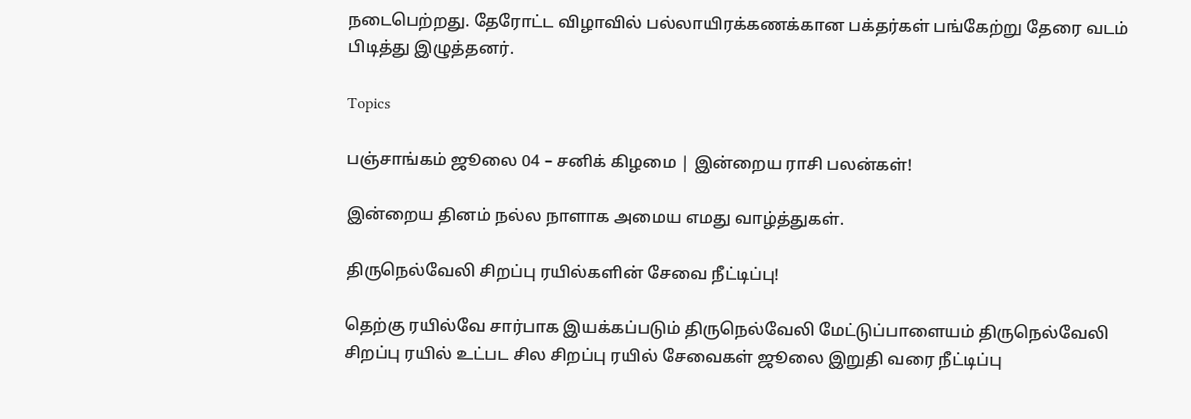நடைபெற்றது. தேரோட்ட விழாவில் பல்லாயிரக்கணக்கான பக்தர்கள் பங்கேற்று தேரை வடம் பிடித்து இழுத்தனர்.

Topics

பஞ்சாங்கம் ஜூலை 04 – சனிக் கிழமை | இன்றைய ராசி பலன்கள்!

இன்றைய தினம் நல்ல நாளாக அமைய எமது வாழ்த்துகள்.

திருநெல்வேலி சிறப்பு ரயில்களின் சேவை நீட்டிப்பு!

தெற்கு ரயில்வே சார்பாக இயக்கப்படும் திருநெல்வேலி மேட்டுப்பாளையம் திருநெல்வேலி சிறப்பு ரயில் உட்பட சில சிறப்பு ரயில் சேவைகள் ஜூலை இறுதி வரை நீட்டிப்பு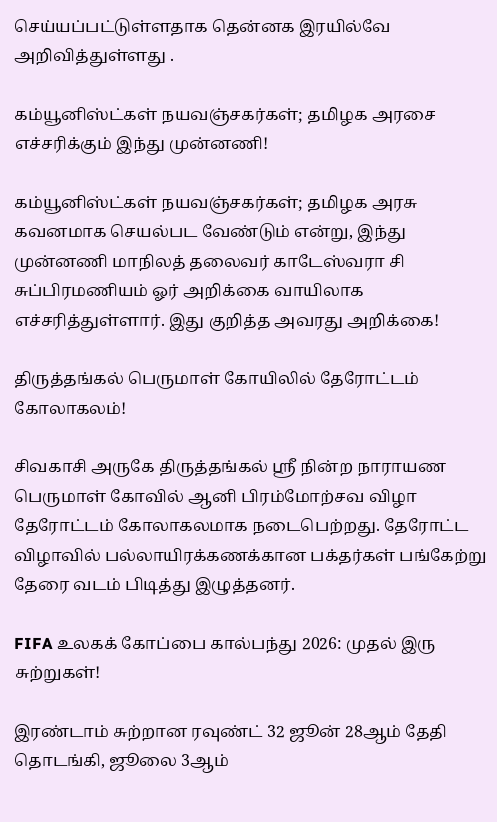செய்யப்பட்டுள்ளதாக தென்னக இரயில்வே அறிவித்துள்ளது .

கம்யூனிஸ்ட்கள் நயவஞ்சகர்கள்; தமிழக அரசை எச்சரிக்கும் இந்து முன்னணி!

கம்யூனிஸ்ட்கள் நயவஞ்சகர்கள்; தமிழக அரசு கவனமாக செயல்பட வேண்டும் என்று, இந்து முன்னணி மாநிலத் தலைவர் காடேஸ்வரா சி சுப்பிரமணியம் ஓர் அறிக்கை வாயிலாக எச்சரித்துள்ளார். இது குறித்த அவரது அறிக்கை!

திருத்தங்கல் பெருமாள் கோயிலில் தேரோட்டம் கோலாகலம்!

சிவகாசி அருகே திருத்தங்கல் ஸ்ரீ நின்ற நாராயண பெருமாள் கோவில் ஆனி பிரம்மோற்சவ விழா தேரோட்டம் கோலாகலமாக நடைபெற்றது. தேரோட்ட விழாவில் பல்லாயிரக்கணக்கான பக்தர்கள் பங்கேற்று தேரை வடம் பிடித்து இழுத்தனர்.

FIFA உலகக் கோப்பை கால்பந்து 2026: முதல் இரு சுற்றுகள்!

இரண்டாம் சுற்றான ரவுண்ட் 32 ஜூன் 28ஆம் தேதி தொடங்கி, ஜூலை 3ஆம்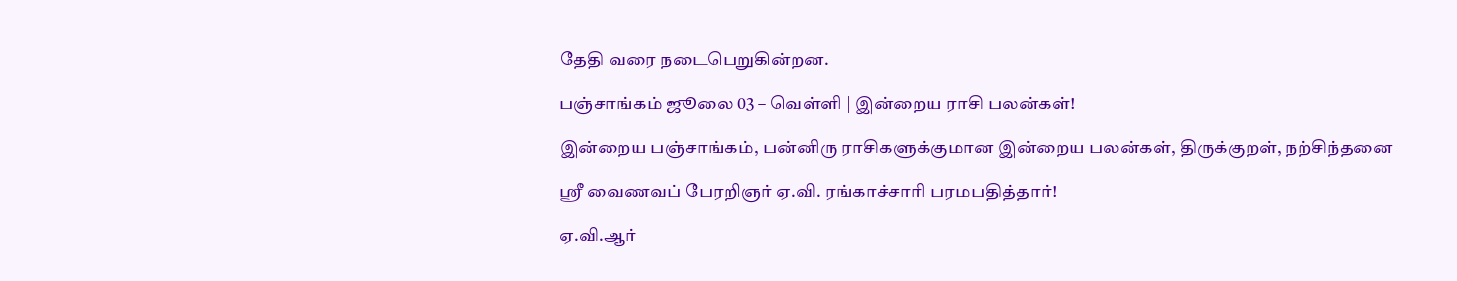தேதி வரை நடைபெறுகின்றன.

பஞ்சாங்கம் ஜூலை 03 – வெள்ளி | இன்றைய ராசி பலன்கள்!

இன்றைய பஞ்சாங்கம், பன்னிரு ராசிகளுக்குமான இன்றைய பலன்கள், திருக்குறள், நற்சிந்தனை

ஸ்ரீ வைணவப் பேரறிஞர் ஏ.வி. ரங்காச்சாரி பரமபதித்தார்!

ஏ.வி.ஆர்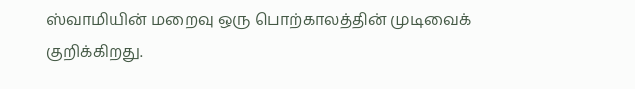ஸ்வாமியின் மறைவு ஒரு பொற்காலத்தின் முடிவைக் குறிக்கிறது.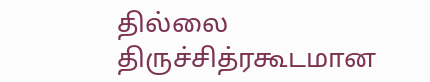தில்லை திருச்சித்ரகூடமான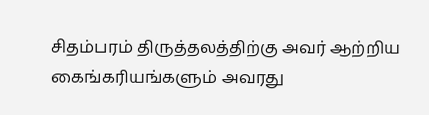சிதம்பரம் திருத்தலத்திற்கு அவர் ஆற்றிய கைங்கரியங்களும் அவரது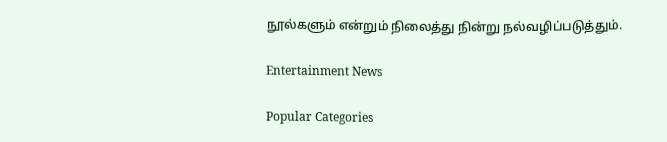நூல்களும் என்றும் நிலைத்து நின்று நல்வழிப்படுத்தும்.

Entertainment News

Popular Categories